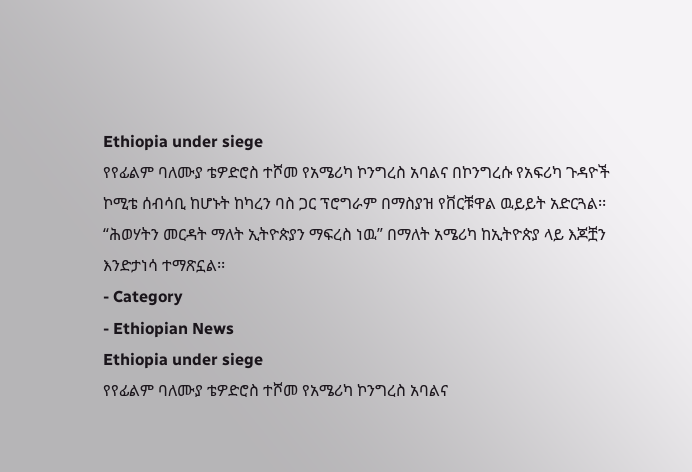Ethiopia under siege
የየፊልም ባለሙያ ቴዎድሮስ ተሾመ የአሜሪካ ኮንግረስ አባልና በኮንግረሱ የአፍሪካ ጉዳዮች ኮሚቴ ሰብሳቢ ከሆኑት ከካረን ባስ ጋር ፕሮግራም በማስያዝ የቨርቹዋል ዉይይት አድርጓል፡፡
“ሕወሃትን መርዳት ማለት ኢትዮጵያን ማፍረስ ነዉ” በማለት አሜሪካ ከኢትዮጵያ ላይ እጆቿን እንድታነሳ ተማጽኗል፡፡
- Category
- Ethiopian News
Ethiopia under siege
የየፊልም ባለሙያ ቴዎድሮስ ተሾመ የአሜሪካ ኮንግረስ አባልና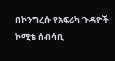በኮንግረሱ የአፍሪካ ጉዳዮች ኮሚቴ ሰብሳቢ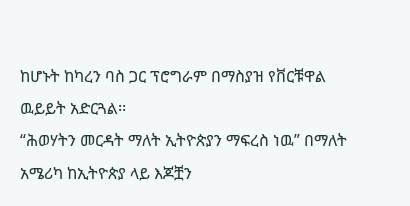ከሆኑት ከካረን ባስ ጋር ፕሮግራም በማስያዝ የቨርቹዋል ዉይይት አድርጓል፡፡
“ሕወሃትን መርዳት ማለት ኢትዮጵያን ማፍረስ ነዉ” በማለት አሜሪካ ከኢትዮጵያ ላይ እጆቿን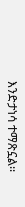እንድታነሳ ተማጽኗል፡፡